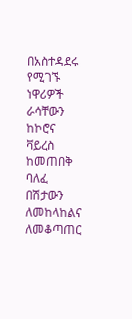በአስተዳደሩ የሚገኙ ነዋሪዎች ራሳቸውን ከኮሮና ቫይረስ ከመጠበቅ ባለፈ በሽታውን
ለመከላከልና ለመቆጣጠር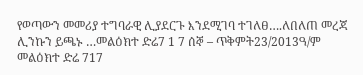የወጣውን መመሪያ ተግባራዊ ሊያደርጉ እንደሚገባ ተገለፀ….ለበለጠ መረጃ ሊንኩን ይጫኑ …መልዕክተ ድሬ7 1 7 ሰኞ – ጥቅምት23/2013ዓ/ም
መልዕክተ ድሬ 717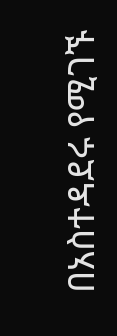በአስተዳደሩ የሚገኙ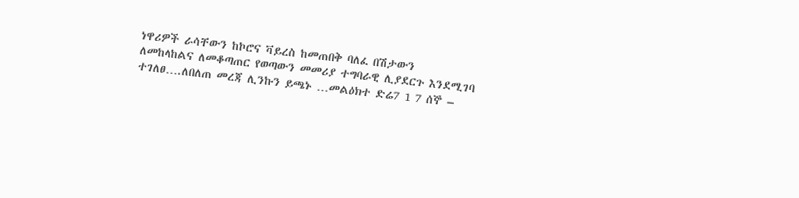ነዋሪዎች ራሳቸውን ከኮሮና ቫይረስ ከመጠበቅ ባለፈ በሽታውን
ለመከላከልና ለመቆጣጠር የወጣውን መመሪያ ተግባራዊ ሊያደርጉ እንደሚገባ ተገለፀ….ለበለጠ መረጃ ሊንኩን ይጫኑ …መልዕክተ ድሬ7 1 7 ሰኞ –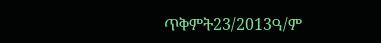ጥቅምት23/2013ዓ/ም